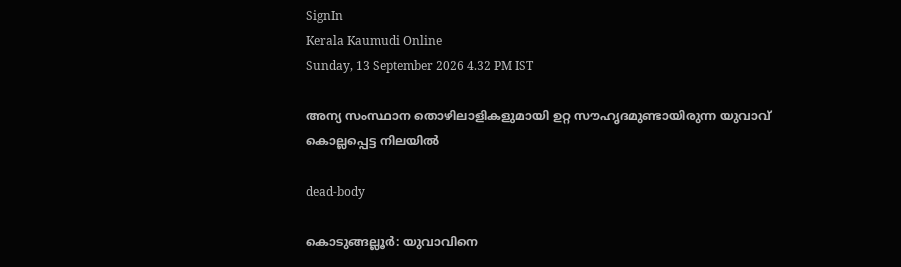SignIn
Kerala Kaumudi Online
Sunday, 13 September 2026 4.32 PM IST

അന്യ സംസ്ഥാന തൊഴിലാളികളുമായി ഉറ്റ സൗഹൃദമുണ്ടായിരുന്ന യുവാവ് കൊല്ലപ്പെട്ട നിലയിൽ

dead-body

കൊടുങ്ങല്ലൂർ: യുവാവിനെ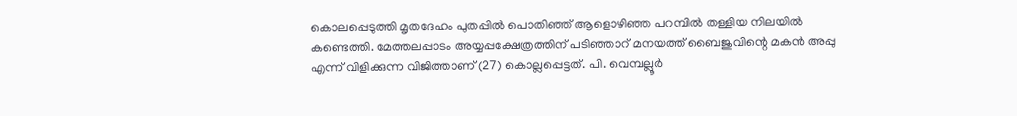കൊലപ്പെടുത്തി മൃതദേഹം പുതപ്പിൽ പൊതിഞ്ഞ് ആളൊഴിഞ്ഞ പറമ്പിൽ തള്ളിയ നിലയിൽ കണ്ടെത്തി. മേത്തലപ്പാടം അയ്യപ്പക്ഷേത്രത്തിന് പടിഞ്ഞാറ് മനയത്ത് ബൈജുവിന്റെ മകൻ അപ്പു എന്ന് വിളിക്കുന്ന വിജിത്താണ് (27) കൊല്ലപ്പെട്ടത്. പി. വെമ്പല്ലൂർ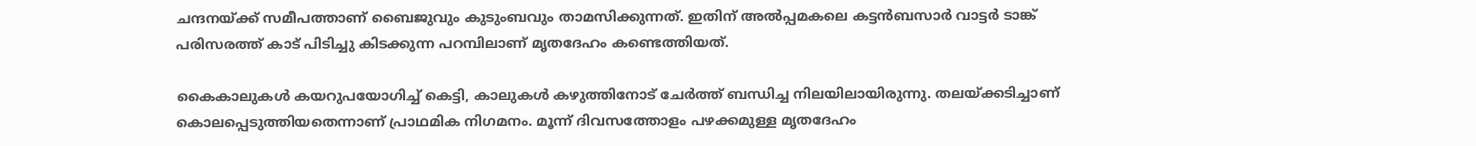ചന്ദനയ്ക്ക് സമീപത്താണ് ബൈജുവും കുടുംബവും താമസിക്കുന്നത്. ഇതിന് അൽപ്പമകലെ കട്ടൻബസാർ വാട്ടർ ടാങ്ക് പരിസരത്ത് കാട് പിടിച്ചു കിടക്കുന്ന പറമ്പിലാണ് മൃതദേഹം കണ്ടെത്തിയത്.

കൈകാലുകൾ കയറുപയോഗിച്ച് കെട്ടി, കാലുകൾ കഴുത്തിനോട് ചേർത്ത് ബന്ധിച്ച നിലയിലായിരുന്നു. തലയ്ക്കടിച്ചാണ് കൊലപ്പെടുത്തിയതെന്നാണ് പ്രാഥമിക നിഗമനം. മൂന്ന് ദിവസത്തോളം പഴക്കമുള്ള മൃതദേഹം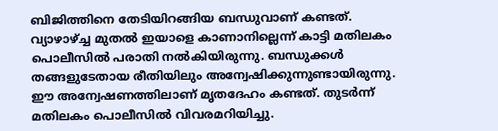ബിജിത്തിനെ തേടിയിറങ്ങിയ ബന്ധുവാണ് കണ്ടത്. വ്യാഴാഴ്ച്ച മുതൽ ഇയാളെ കാണാനില്ലെന്ന് കാട്ടി മതിലകം പൊലീസിൽ പരാതി നൽകിയിരുന്നു. ബന്ധുക്കൾ തങ്ങളുടേതായ രീതിയിലും അന്വേഷിക്കുന്നുണ്ടായിരുന്നു. ഈ അന്വേഷണത്തിലാണ് മൃതദേഹം കണ്ടത്. തുടർന്ന് മതിലകം പൊലീസിൽ വിവരമറിയിച്ചു.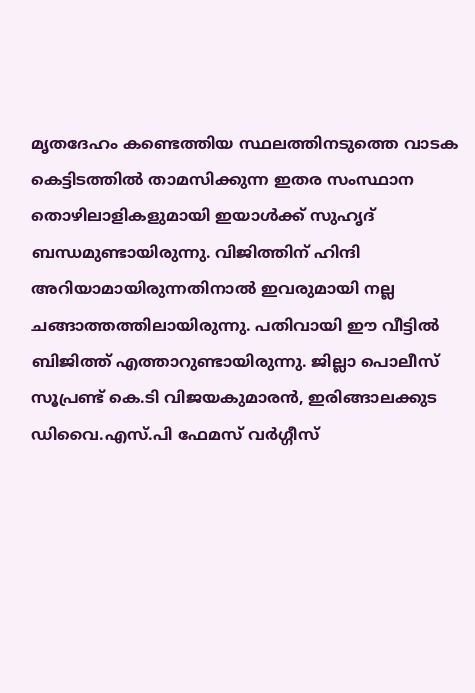മൃതദേഹം കണ്ടെത്തിയ സ്ഥലത്തിനടുത്തെ വാടക കെട്ടിടത്തിൽ താമസിക്കുന്ന ഇതര സംസ്ഥാന തൊഴിലാളികളുമായി ഇയാൾക്ക് സുഹൃദ് ബന്ധമുണ്ടായിരുന്നു. വിജിത്തിന് ഹിന്ദി അറിയാമായിരുന്നതിനാൽ ഇവരുമായി നല്ല ചങ്ങാത്തത്തിലായിരുന്നു. പതിവായി ഈ വീട്ടിൽ ബിജിത്ത് എത്താറുണ്ടായിരുന്നു. ജില്ലാ പൊലീസ് സൂപ്രണ്ട് കെ.ടി വിജയകുമാരൻ, ഇരിങ്ങാലക്കുട ഡിവൈ.എസ്.പി ഫേമസ് വർഗ്ഗീസ്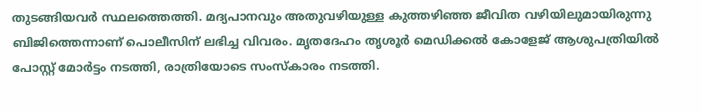തുടങ്ങിയവർ സ്ഥലത്തെത്തി. മദ്യപാനവും അതുവഴിയുള്ള കുത്തഴിഞ്ഞ ജീവിത വഴിയിലുമായിരുന്നു ബിജിത്തെന്നാണ് പൊലീസിന് ലഭിച്ച വിവരം. മൃതദേഹം തൃശൂർ മെഡിക്കൽ കോളേജ് ആശുപത്രിയിൽ പോസ്റ്റ് മോർട്ടം നടത്തി, രാത്രിയോടെ സംസ്‌കാരം നടത്തി.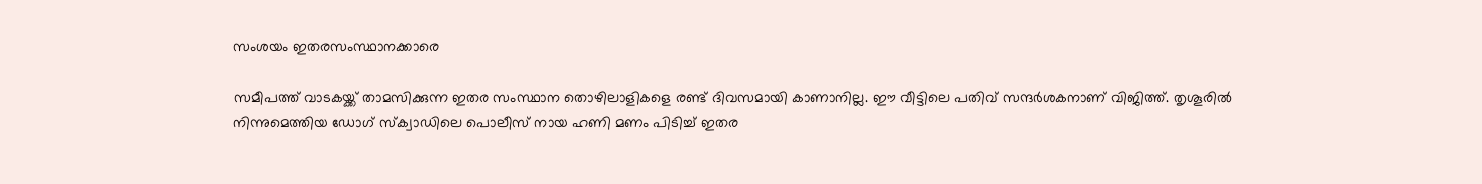സംശയം ഇതരസംസ്ഥാനക്കാരെ

സമീപത്ത് വാടകയ്ക്ക് താമസിക്കുന്ന ഇതര സംസ്ഥാന തൊഴിലാളികളെ രണ്ട് ദിവസമായി കാണാനില്ല. ഈ വീട്ടിലെ പതിവ് സന്ദർശകനാണ് വിജിത്ത്. തൃശൂരിൽ നിന്നുമെത്തിയ ഡോഗ് സ്‌ക്വാഡിലെ പൊലീസ് നായ ഹണി മണം പിടിച്ച് ഇതര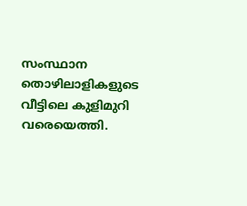സംസ്ഥാന തൊഴിലാളികളുടെ വീട്ടിലെ കുളിമുറി വരെയെത്തി.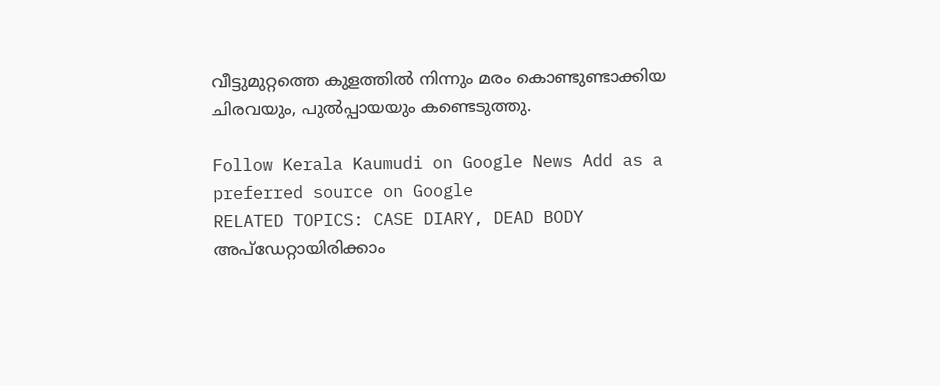വീട്ടുമുറ്റത്തെ കുളത്തിൽ നിന്നും മരം കൊണ്ടുണ്ടാക്കിയ ചിരവയും, പുൽപ്പായയും കണ്ടെടുത്തു.

Follow Kerala Kaumudi on Google News Add as a preferred source on Google
RELATED TOPICS: CASE DIARY, DEAD BODY
അപ്ഡേറ്റായിരിക്കാം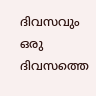ദിവസവും
ഒരു ദിവസത്തെ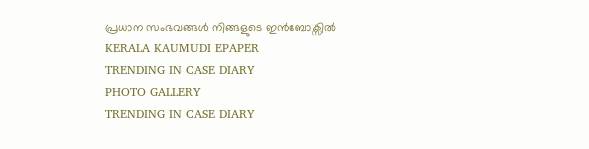പ്രധാന സംഭവങ്ങൾ നിങ്ങളുടെ ഇൻബോക്സിൽ
KERALA KAUMUDI EPAPER
TRENDING IN CASE DIARY
PHOTO GALLERY
TRENDING IN CASE DIARY